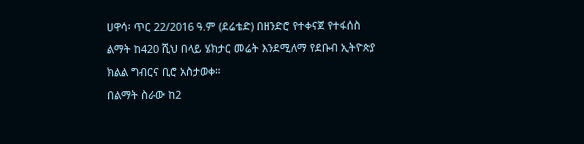ሀዋሳ፡ ጥር 22/2016 ዓ.ም (ደሬቴድ) በዘንድሮ የተቀናጀ የተፋሰስ ልማት ከ420 ሺህ በላይ ሄክታር መሬት እንደሚለማ የደቡብ ኢትዮጵያ ክልል ግብርና ቢሮ አስታወቀ።
በልማት ስራው ከ2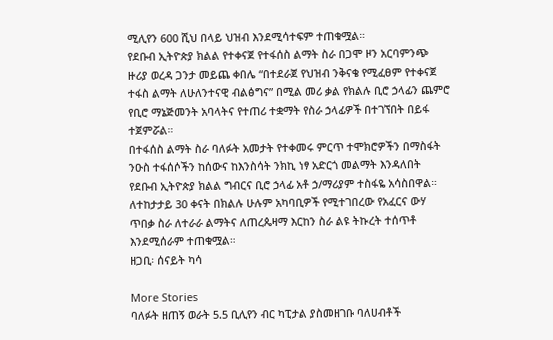ሚሊየን 600 ሺህ በላይ ህዝብ እንደሚሳተፍም ተጠቁሟል።
የደቡብ ኢትዮጵያ ክልል የተቀናጀ የተፋሰስ ልማት ስራ በጋሞ ዞን አርባምንጭ ዙሪያ ወረዳ ጋንታ መይጨ ቀበሌ “በተደራጀ የህዝብ ንቅናቄ የሚፈፀም የተቀናጀ ተፋስ ልማት ለሁለንተናዊ ብልፅግና” በሚል መሪ ቃል የክልሉ ቢሮ ኃላፊን ጨምሮ የቢሮ ማኔጅመንት አባላትና የተጠሪ ተቋማት የስራ ኃላፊዎች በተገኘበት በይፋ ተጀምሯል።
በተፋሰስ ልማት ስራ ባለፉት አመታት የተቀመሩ ምርጥ ተሞክሮዎችን በማስፋት ንዑስ ተፋሰሶችን ከሰውና ከእንስሳት ንክኪ ነፃ አድርጎ መልማት እንዳለበት የደቡብ ኢትዮጵያ ክልል ግብርና ቢሮ ኃላፊ አቶ ኃ/ማሪያም ተስፋዬ አሳስበዋል።
ለተከታታይ 30 ቀናት በክልሉ ሁሉም አካባቢዎች የሚተገበረው የአፈርና ውሃ ጥበቃ ስራ ለተራራ ልማትና ለጠረጴዛማ እርከን ስራ ልዩ ትኩረት ተሰጥቶ እንደሚሰራም ተጠቁሟል።
ዘጋቢ፡ ሰናይት ካሳ

More Stories
ባለፉት ዘጠኝ ወራት 5.5 ቢሊየን ብር ካፒታል ያስመዘገቡ ባለሀብቶች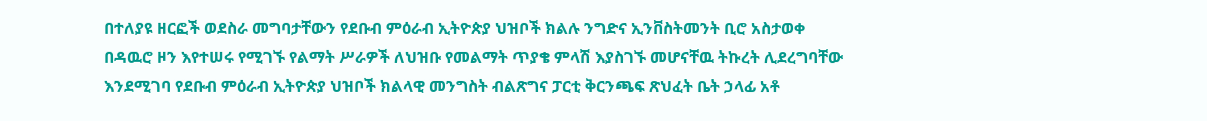በተለያዩ ዘርፎች ወደስራ መግባታቸውን የደቡብ ምዕራብ ኢትዮጵያ ህዝቦች ክልሉ ንግድና ኢንቨስትመንት ቢሮ አስታወቀ
በዳዉሮ ዞን እየተሠሩ የሚገኙ የልማት ሥራዎች ለህዝቡ የመልማት ጥያቄ ምላሽ እያስገኙ መሆናቸዉ ትኩረት ሊደረግባቸው እንደሚገባ የደቡብ ምዕራብ ኢትዮጵያ ህዝቦች ክልላዊ መንግስት ብልጽግና ፓርቲ ቅርንጫፍ ጽህፈት ቤት ኃላፊ አቶ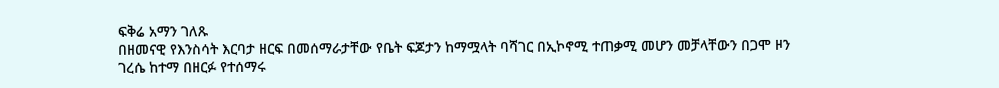ፍቅሬ አማን ገለጹ
በዘመናዊ የእንስሳት እርባታ ዘርፍ በመሰማራታቸው የቤት ፍጆታን ከማሟላት ባሻገር በኢኮኖሚ ተጠቃሚ መሆን መቻላቸውን በጋሞ ዞን ገረሴ ከተማ በዘርፉ የተሰማሩ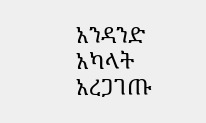አንዳንድ አካላት አረጋገጡ